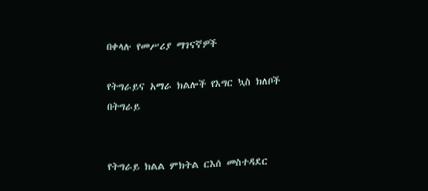በቀላሉ የመሥሪያ ማገናኛዎች

የትግራይና አማራ ክልሎች የእግር ኳስ ክለቦች በትግራይ


የትግራይ ክልል ምክትል ርእሰ መስተዳደር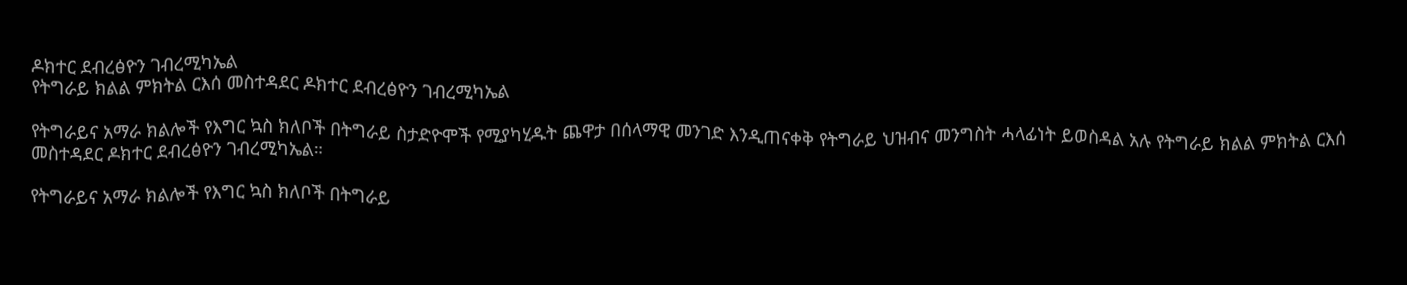ዶክተር ደብረፅዮን ገብረሚካኤል
የትግራይ ክልል ምክትል ርእሰ መስተዳደር ዶክተር ደብረፅዮን ገብረሚካኤል

የትግራይና አማራ ክልሎች የእግር ኳስ ክለቦች በትግራይ ስታድዮሞች የሚያካሂዱት ጨዋታ በሰላማዊ መንገድ እንዲጠናቀቅ የትግራይ ህዝብና መንግስት ሓላፊነት ይወስዳል አሉ የትግራይ ክልል ምክትል ርእሰ መስተዳደር ዶክተር ደብረፅዮን ገብረሚካኤል።

የትግራይና አማራ ክልሎች የእግር ኳስ ክለቦች በትግራይ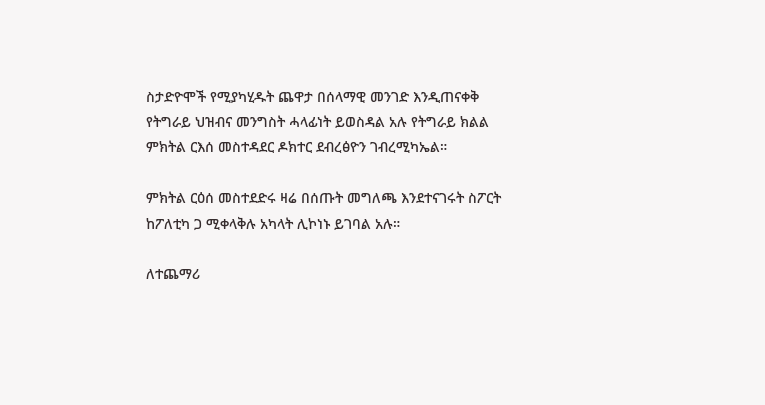ስታድዮሞች የሚያካሂዱት ጨዋታ በሰላማዊ መንገድ እንዲጠናቀቅ የትግራይ ህዝብና መንግስት ሓላፊነት ይወስዳል አሉ የትግራይ ክልል ምክትል ርእሰ መስተዳደር ዶክተር ደብረፅዮን ገብረሚካኤል።

ምክትል ርዕሰ መስተደድሩ ዛሬ በሰጡት መግለጫ እንደተናገሩት ስፖርት ከፖለቲካ ጋ ሚቀላቅሉ አካላት ሊኮነኑ ይገባል አሉ።

ለተጨማሪ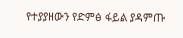የተያያዘውን የድምፅ ፋይል ያዳምጡ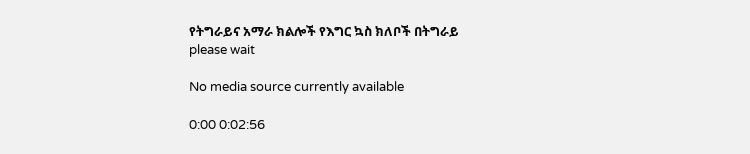የትግራይና አማራ ክልሎች የእግር ኳስ ክለቦች በትግራይ
please wait

No media source currently available

0:00 0:02:56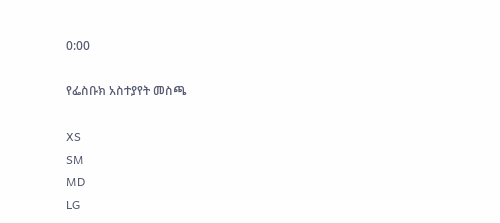0:00

የፌስቡክ አስተያየት መስጫ

XS
SM
MD
LG